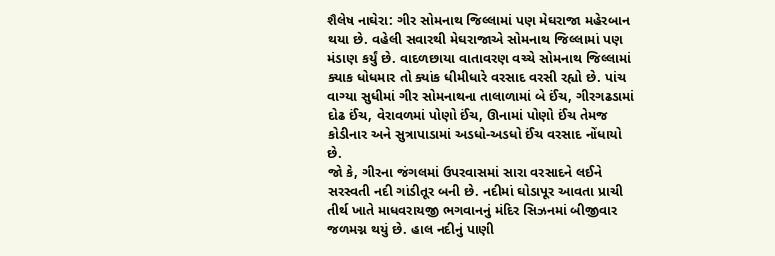શૈલેષ નાઘેરા: ગીર સોમનાથ જિલ્લામાં પણ મેઘરાજા મહેરબાન થયા છે. વહેલી સવારથી મેઘરાજાએ સોમનાથ જિલ્લામાં પણ મંડાણ કર્યું છે. વાદળછાયા વાતાવરણ વચ્ચે સોમનાથ જિલ્લામાં ક્યાક ધોધમાર તો ક્યાંક ધીમીધારે વરસાદ વરસી રહ્યો છે. પાંચ વાગ્યા સુધીમાં ગીર સોમનાથના તાલાળામાં બે ઈંચ, ગીરગઢડામાં દોઢ ઈંચ, વેરાવળમાં પોણો ઈંચ, ઊનામાં પોણો ઈંચ તેમજ કોડીનાર અને સુત્રાપાડામાં અડધો-અડધો ઈંચ વરસાદ નોંધાયો છે.
જો કે, ગીરના જંગલમાં ઉપરવાસમાં સારા વરસાદને લઈને સરસ્વતી નદી ગાંડીતૂર બની છે. નદીમાં ઘોડાપૂર આવતા પ્રાચી તીર્થ ખાતે માધવરાયજી ભગવાનનું મંદિર સિઝનમાં બીજીવાર જળમગ્ન થયું છે. હાલ નદીનું પાણી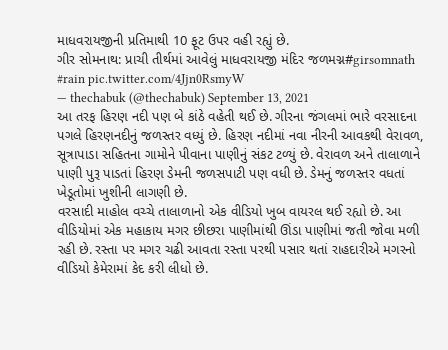માધવરાયજીની પ્રતિમાથી 10 ફૂટ ઉપર વહી રહ્યું છે.
ગીર સોમનાથ: પ્રાચી તીર્થમાં આવેલું માધવરાયજી મંદિર જળમગ્ન#girsomnath #rain pic.twitter.com/4Jjn0RsmyW
— thechabuk (@thechabuk) September 13, 2021
આ તરફ હિરણ નદી પણ બે કાંઠે વહેતી થઈ છે. ગીરના જંગલમાં ભારે વરસાદના પગલે હિરણનદીનું જળસ્તર વધ્યું છે. હિરણ નદીમાં નવા નીરની આવકથી વેરાવળ, સૂત્રાપાડા સહિતના ગામોને પીવાના પાણીનું સંકટ ટળ્યું છે. વેરાવળ અને તાલાળાને પાણી પુરૂ પાડતાં હિરણ ડેમની જળસપાટી પણ વધી છે. ડેમનું જળસ્તર વધતાં ખેડૂતોમાં ખુશીની લાગણી છે.
વરસાદી માહોલ વચ્ચે તાલાળાનો એક વીડિયો ખુબ વાયરલ થઈ રહ્યો છે. આ વીડિયોમાં એક મહાકાય મગર છીછરા પાણીમાંથી ઊંડા પાણીમાં જતી જોવા મળી રહી છે. રસ્તા પર મગર ચઢી આવતા રસ્તા પરથી પસાર થતાં રાહદારીએ મગરનો વીડિયો કેમેરામાં કેદ કરી લીધો છે.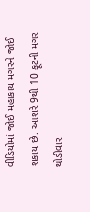વીડિયોમાં જોઈ મહાકાય મગરને જોઈ શકાય છે. આશરે 9થી 10 ફૂટની મગર થોડીવાર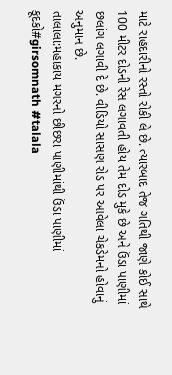માટે રાહદારીનો રસ્તો રોકી લે છે. ત્યારબાદ તેજ ગતિથી જાણે કોઈ સાથે 100 મીટર દોડની રેસ લગાવતી હોય તેમ દોડ મુકે છે અને ઉંડા પાણીમાં છલાંગ લગાવી દે છે. વીડિયો સાસણ રોડ પર આવેલા ચેકડેમનો હોવાનું અનુમાન છે.
તાલાલા:મહાકાય મગરનો છીછરા પાણીમાંથી ઉંડા પાણીમાં કૂદકો#girsomnath #talala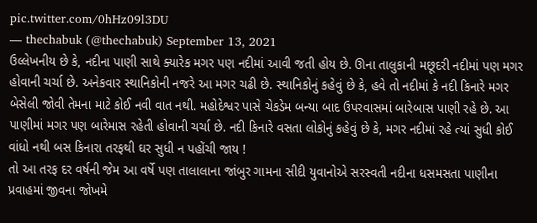pic.twitter.com/0hHz09l3DU
— thechabuk (@thechabuk) September 13, 2021
ઉલ્લેખનીય છે કે, નદીના પાણી સાથે ક્યારેક મગર પણ નદીમાં આવી જતી હોય છે. ઊના તાલુકાની મછૂદરી નદીમાં પણ મગર હોવાની ચર્ચા છે. અનેકવાર સ્થાનિકોની નજરે આ મગર ચઢી છે. સ્થાનિકોનું કહેવું છે કે, હવે તો નદીમાં કે નદી કિનારે મગર બેસેલી જોવી તેમના માટે કોઈ નવી વાત નથી. મહોદેશ્વર પાસે ચેકડેમ બન્યા બાદ ઉપરવાસમાં બારેબાસ પાણી રહે છે. આ પાણીમાં મગર પણ બારેમાસ રહેતી હોવાની ચર્ચા છે. નદી કિનારે વસતા લોકોનું કહેવું છે કે, મગર નદીમાં રહે ત્યાં સુધી કોઈ વાંધો નથી બસ કિનારા તરફથી ઘર સુધી ન પહોંચી જાય !
તો આ તરફ દર વર્ષની જેમ આ વર્ષે પણ તાલાલાના જાંબુર ગામના સીદી યુવાનોએ સરસ્વતી નદીના ધસમસતા પાણીના પ્રવાહમાં જીવના જોખમે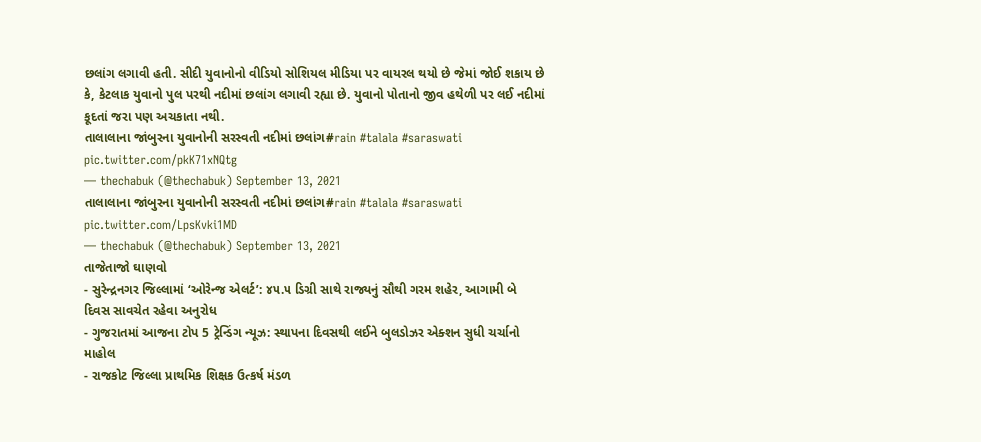છલાંગ લગાવી હતી. સીદી યુવાનોનો વીડિયો સોશિયલ મીડિયા પર વાયરલ થયો છે જેમાં જોઈ શકાય છે કે, કેટલાક યુવાનો પુલ પરથી નદીમાં છલાંગ લગાવી રહ્યા છે. યુવાનો પોતાનો જીવ હથેળી પર લઈ નદીમાં કૂદતાં જરા પણ અચકાતા નથી.
તાલાલાના જાંબુરના યુવાનોની સરસ્વતી નદીમાં છલાંગ#rain #talala #saraswati pic.twitter.com/pkK71xNQtg
— thechabuk (@thechabuk) September 13, 2021
તાલાલાના જાંબુરના યુવાનોની સરસ્વતી નદીમાં છલાંગ#rain #talala #saraswati pic.twitter.com/LpsKvki1MD
— thechabuk (@thechabuk) September 13, 2021
તાજેતાજો ઘાણવો
- સુરેન્દ્રનગર જિલ્લામાં ‘ઓરેન્જ એલર્ટ’: ૪૫.૫ ડિગ્રી સાથે રાજ્યનું સૌથી ગરમ શહેર, આગામી બે દિવસ સાવચેત રહેવા અનુરોધ
- ગુજરાતમાં આજના ટોપ 5 ટ્રેન્ડિંગ ન્યૂઝ: સ્થાપના દિવસથી લઈને બુલડોઝર એક્શન સુધી ચર્ચાનો માહોલ
- રાજકોટ જિલ્લા પ્રાથમિક શિક્ષક ઉત્કર્ષ મંડળ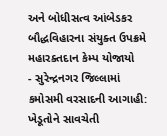અને બોધીસત્વ આંબેડકર બૌદ્ધવિહારના સંયુક્ત ઉપક્રમે મહારક્તદાન કેમ્પ યોજાયો
- સુરેન્દ્રનગર જિલ્લામાં કમોસમી વરસાદની આગાહી: ખેડૂતોને સાવચેતી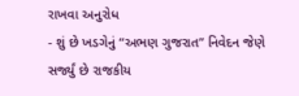રાખવા અનુરોધ
- શું છે ખડગેનું “અભણ ગુજરાત” નિવેદન જેણે સર્જ્યું છે રાજકીય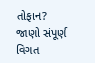તોફાન? જાણો સંપૂર્ણ વિગત